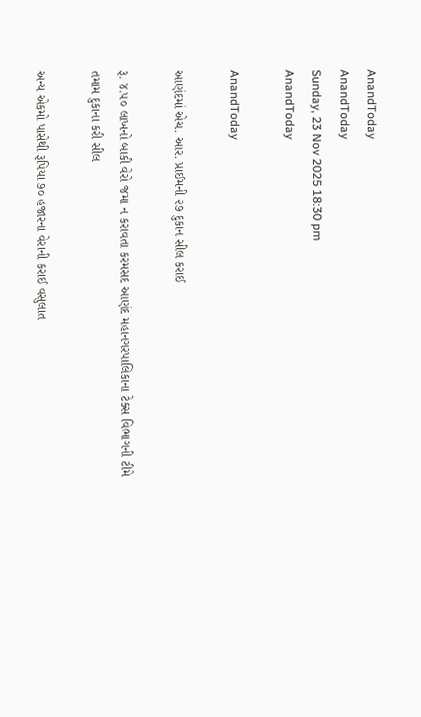AnandToday
AnandToday
Sunday, 23 Nov 2025 18:30 pm
AnandToday

AnandToday

આણંદમાં એચ. આર. પ્રાઈમની ૨૭ દુકાન સીલ કરાઈ

રૂ. ૪.૫૦ લાખનો બાકી વેરો જમા ન કરાવતા કરમસદ આણંદ મહાનગરપાલિકાના ટેક્સ વિભાગની ટીમે તમામ દુકાના કરી સીલ

અન્ય એકમો પાસેથી રૂપિયા ૭૦ હજારના વેરાની કરાઈ વસુલાત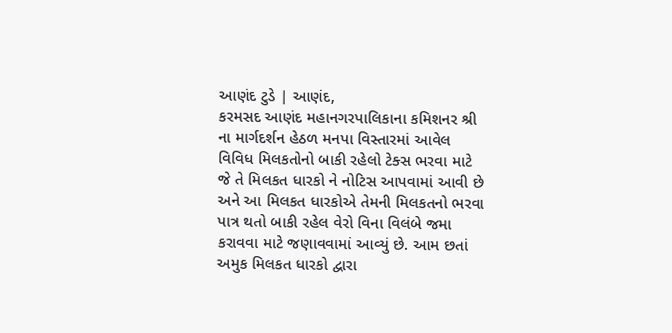આણંદ ટુડે | આણંદ,
કરમસદ આણંદ મહાનગરપાલિકાના કમિશનર શ્રી ના માર્ગદર્શન હેઠળ મનપા વિસ્તારમાં આવેલ વિવિધ મિલકતોનો બાકી રહેલો ટેક્સ ભરવા માટે જે તે મિલકત ધારકો ને નોટિસ આપવામાં આવી છે અને આ મિલકત ધારકોએ તેમની મિલકતનો ભરવા પાત્ર થતો બાકી રહેલ વેરો વિના વિલંબે જમા કરાવવા માટે જણાવવામાં આવ્યું છે. આમ છતાં અમુક મિલકત ધારકો દ્વારા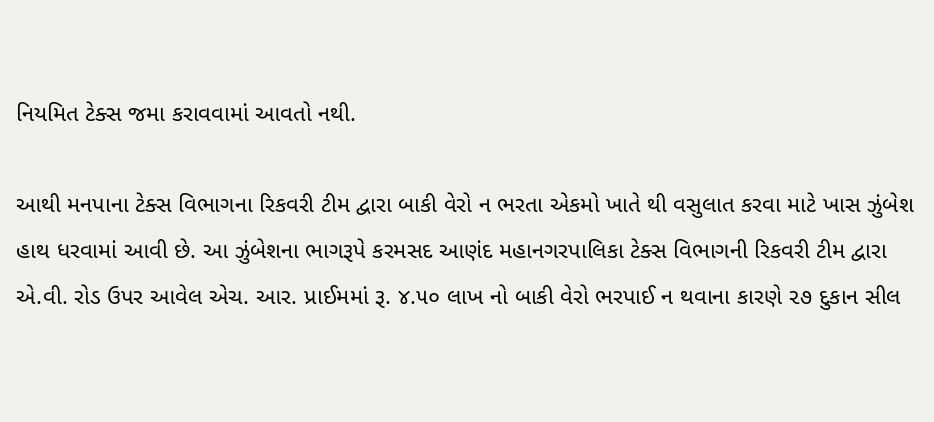નિયમિત ટેક્સ જમા કરાવવામાં આવતો નથી.

આથી મનપાના ટેક્સ વિભાગના રિકવરી ટીમ દ્વારા બાકી વેરો ન ભરતા એકમો ખાતે થી વસુલાત કરવા માટે ખાસ ઝુંબેશ હાથ ધરવામાં આવી છે. આ ઝુંબેશના ભાગરૂપે કરમસદ આણંદ મહાનગરપાલિકા ટેક્સ વિભાગની રિકવરી ટીમ દ્વારા એ.વી. રોડ ઉપર આવેલ એચ. આર. પ્રાઈમમાં રૂ. ૪.૫૦ લાખ નો બાકી વેરો ભરપાઈ ન થવાના કારણે ૨૭ દુકાન સીલ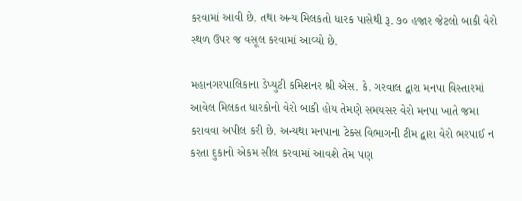કરવામાં આવી છે. તથા અન્ય મિલકતો ધારક પાસેથી રૂ. ૭૦ હજાર જેટલો બાકી વેરો સ્થળ ઉપર જ વસૂલ કરવામાં આવ્યો છે.

મહાનગરપાલિકાના ડેપ્યુટી કમિશનર શ્રી એસ. કે. ગરવાલ દ્વારા મનપા વિસ્તારમાં આવેલ મિલકત ધારકોનો વેરો બાકી હોય તેમણે સમયસર વેરો મનપા ખાતે જમા કરાવવા અપીલ કરી છે. અન્યથા મનપાના ટેક્સ વિભાગની ટીમ દ્વારા વેરો ભરપાઈ ન કરતા દુકાનો એકમ સીલ કરવામાં આવશે તેમ પણ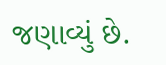જણાવ્યું છે.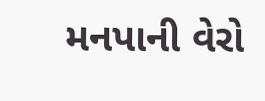મનપાની વેરો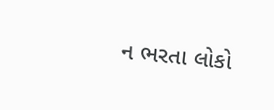ન ભરતા લોકો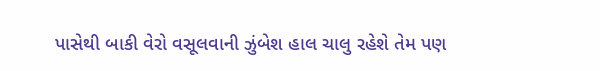પાસેથી બાકી વેરો વસૂલવાની ઝુંબેશ હાલ ચાલુ રહેશે તેમ પણ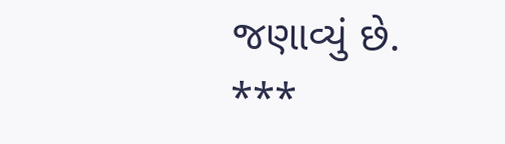જણાવ્યું છે.
***